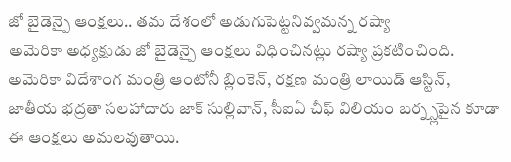జో బైడెన్పై ఆంక్షలు.. తమ దేశంలో అడుగుపెట్టనివ్వమన్న రష్యా
అమెరికా అధ్యక్షుడు జో బైడెన్పై ఆంక్షలు విధించినట్లు రష్యా ప్రకటించింది. అమెరికా విదేశాంగ మంత్రి ఆంటోనీ బ్లింకెన్, రక్షణ మంత్రి లాయిడ్ ఆస్టిన్, జాతీయ భద్రతా సలహాదారు జాక్ సుల్లివాన్, సీఐఏ చీఫ్ విలియం బర్న్స్లపైన కూడా ఈ ఆంక్షలు అమలవుతాయి.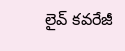లైవ్ కవరేజీ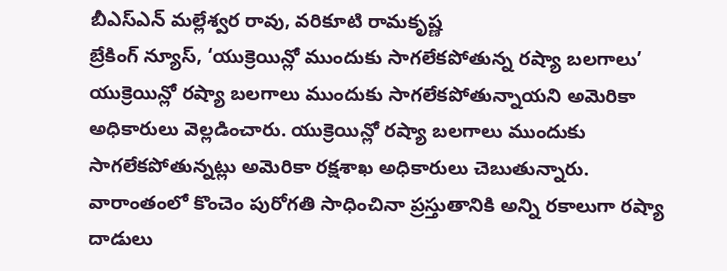బీఎస్ఎన్ మల్లేశ్వర రావు, వరికూటి రామకృష్ణ
బ్రేకింగ్ న్యూస్, ‘యుక్రెయిన్లో ముందుకు సాగలేకపోతున్న రష్యా బలగాలు’
యుక్రెయిన్లో రష్యా బలగాలు ముందుకు సాగలేకపోతున్నాయని అమెరికా అధికారులు వెల్లడించారు. యుక్రెయిన్లో రష్యా బలగాలు ముందుకు సాగలేకపోతున్నట్లు అమెరికా రక్షశాఖ అధికారులు చెబుతున్నారు. వారాంతంలో కొంచెం పురోగతి సాధించినా ప్రస్తుతానికి అన్ని రకాలుగా రష్యా దాడులు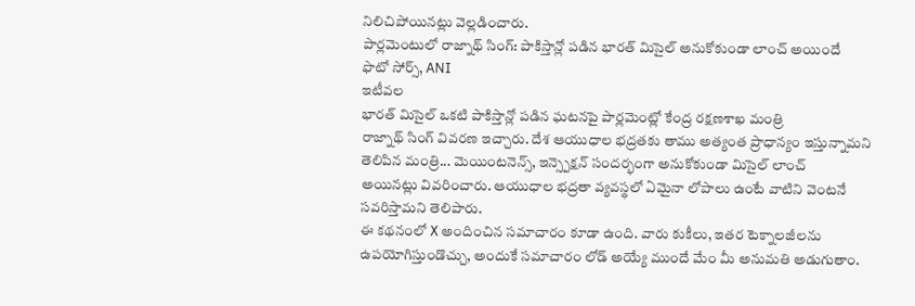నిలిచిపోయినట్లు వెల్లడించారు.
పార్లమెంటులో రాజ్నాథ్ సింగ్: పాకిస్తాన్లో పడిన భారత్ మిసైల్ అనుకోకుండా లాంచ్ అయిందే
ఫొటో సోర్స్, ANI
ఇటీవల
భారత్ మిసైల్ ఒకటి పాకిస్తాన్లో పడిన ఘటనపై పార్లమెంట్లో కేంద్ర రక్షణశాఖ మంత్రి
రాజ్నాథ్ సింగ్ వివరణ ఇచ్చారు. దేశ ఆయుధాల భద్రతకు తాము అత్యంత ప్రాధాన్యం ఇస్తున్నామని
తెలిపిన మంత్రి... మెయింటనెన్స్, ఇన్స్పెక్షన్ సందర్భంగా అనుకోకుండా మిసైల్ లాంచ్
అయినట్లు వివరించారు. ఆయుధాల భద్రతా వ్యవస్థలో ఏమైనా లోపాలు ఉంటే వాటిని వెంటనే
సవరిస్తామని తెలిపారు.
ఈ కథనంలో X అందించిన సమాచారం కూడా ఉంది. వారు కుకీలు, ఇతర టెక్నాలజీలను ఉపయోగిస్తుండొచ్చు, అందుకే సమాచారం లోడ్ అయ్యే ముందే మేం మీ అనుమతి అడుగుతాం.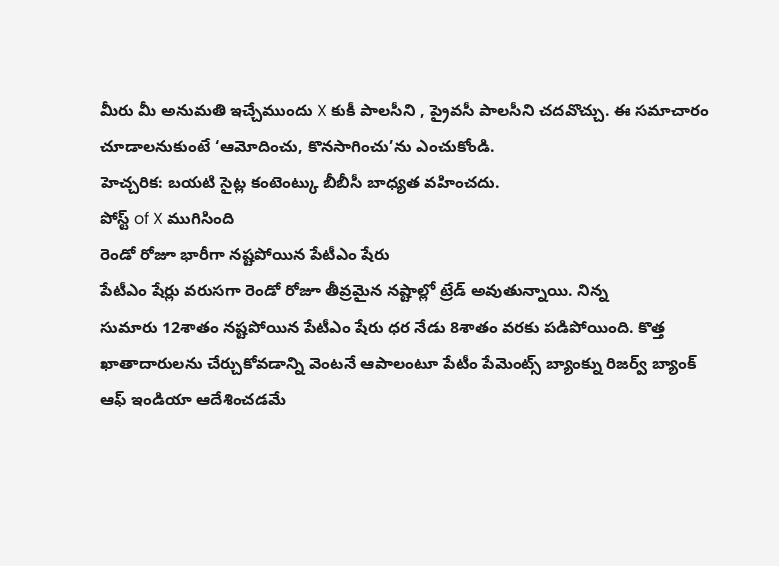మీరు మీ అనుమతి ఇచ్చేముందు X కుకీ పాలసీని , ప్రైవసీ పాలసీని చదవొచ్చు. ఈ సమాచారం చూడాలనుకుంటే ‘ఆమోదించు, కొనసాగించు’ను ఎంచుకోండి.
హెచ్చరిక: బయటి సైట్ల కంటెంట్కు బీబీసీ బాధ్యత వహించదు.
పోస్ట్ of X ముగిసింది
రెండో రోజూ భారీగా నష్టపోయిన పేటీఎం షేరు
పేటీఎం షేర్లు వరుసగా రెండో రోజూ తీవ్రమైన నష్టాల్లో ట్రేడ్ అవుతున్నాయి. నిన్న
సుమారు 12శాతం నష్టపోయిన పేటీఎం షేరు ధర నేడు 8శాతం వరకు పడిపోయింది. కొత్త
ఖాతాదారులను చేర్చుకోవడాన్ని వెంటనే ఆపాలంటూ పేటీం పేమెంట్స్ బ్యాంక్ను రిజర్వ్ బ్యాంక్
ఆఫ్ ఇండియా ఆదేశించడమే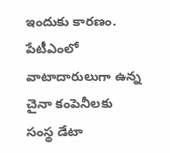ఇందుకు కారణం. పేటీఎంలో వాటాదారులుగా ఉన్న చైనా కంపెనీలకు
సంస్థ డేటా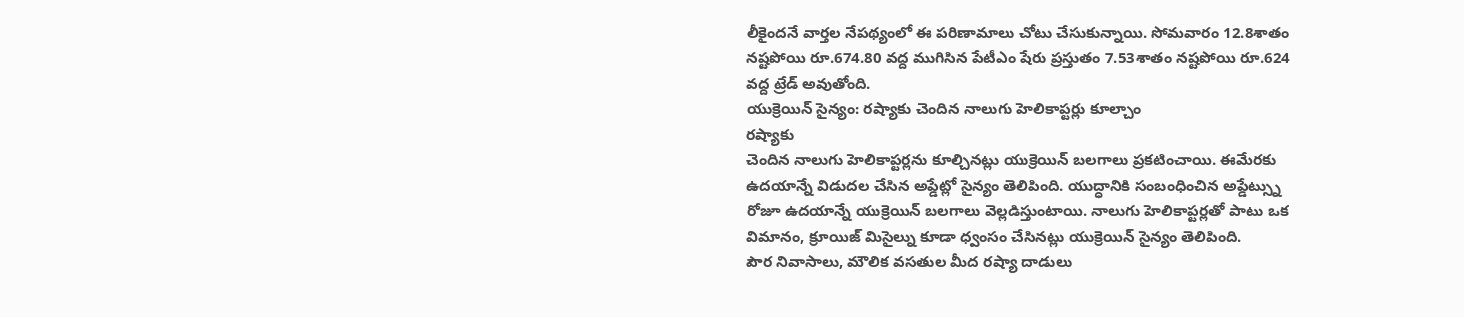లీకైందనే వార్తల నేపథ్యంలో ఈ పరిణామాలు చోటు చేసుకున్నాయి. సోమవారం 12.8శాతం
నష్టపోయి రూ.674.80 వద్ద ముగిసిన పేటీఎం షేరు ప్రస్తుతం 7.53శాతం నష్టపోయి రూ.624
వద్ద ట్రేడ్ అవుతోంది.
యుక్రెయిన్ సైన్యం: రష్యాకు చెందిన నాలుగు హెలికాప్టర్లు కూల్చాం
రష్యాకు
చెందిన నాలుగు హెలికాప్టర్లను కూల్చినట్లు యుక్రెయిన్ బలగాలు ప్రకటించాయి. ఈమేరకు
ఉదయాన్నే విడుదల చేసిన అప్డేట్లో సైన్యం తెలిపింది. యుద్ధానికి సంబంధించిన అప్డేట్స్ను
రోజూ ఉదయాన్నే యుక్రెయిన్ బలగాలు వెల్లడిస్తుంటాయి. నాలుగు హెలికాప్టర్లతో పాటు ఒక
విమానం, క్రూయిజ్ మిసైల్ను కూడా ధ్వంసం చేసినట్లు యుక్రెయిన్ సైన్యం తెలిపింది.
పౌర నివాసాలు, మౌలిక వసతుల మీద రష్యా దాడులు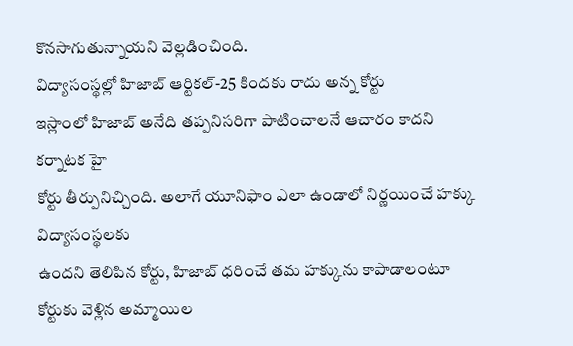కొనసాగుతున్నాయని వెల్లడించింది.
విద్యాసంస్థల్లో హిజాబ్ ఆర్టికల్-25 కిందకు రాదు అన్న కోర్టు
ఇస్లాంలో హిజాబ్ అనేది తప్పనిసరిగా పాటించాలనే ఆచారం కాదని కర్నాటక హై
కోర్టు తీర్పునిచ్చింది. అలాగే యూనిఫాం ఎలా ఉండాలో నిర్ణయించే హక్కు విద్యాసంస్థలకు
ఉందని తెలిపిన కోర్టు, హిజాబ్ ధరించే తమ హక్కును కాపాడాలంటూ కోర్టుకు వెళ్లిన అమ్మాయిల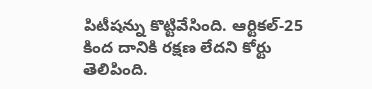పిటీషన్ను కొట్టివేసింది. ఆర్టికల్-25 కింద దానికి రక్షణ లేదని కోర్టు తెలిపింది.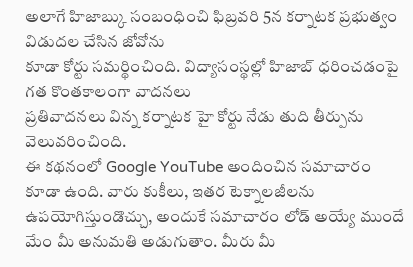అలాగే హిజాబ్కు సంబంధించి ఫిబ్రవరి 5న కర్నాటక ప్రభుత్వం విడుదల చేసిన జోవోను
కూడా కోర్టు సమర్థించింది. విద్యాసంస్థల్లో హిజాబ్ ధరించడంపై గత కొంతకాలంగా వాదనలు
ప్రతివాదనలు విన్న కర్నాటక హై కోర్టు నేడు తుది తీర్పును వెలువరించింది.
ఈ కథనంలో Google YouTube అందించిన సమాచారం కూడా ఉంది. వారు కుకీలు, ఇతర టెక్నాలజీలను ఉపయోగిస్తుండొచ్చు, అందుకే సమాచారం లోడ్ అయ్యే ముందే మేం మీ అనుమతి అడుగుతాం. మీరు మీ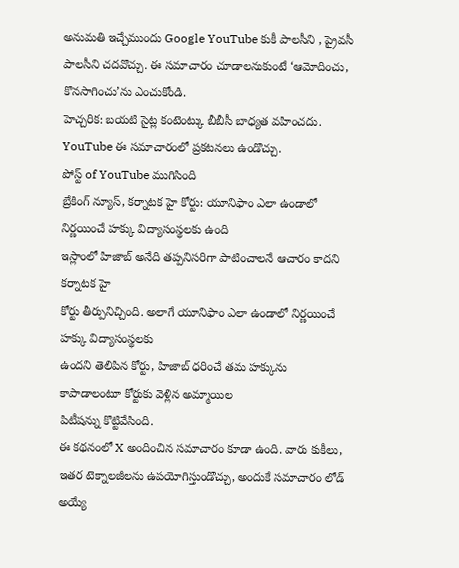అనుమతి ఇచ్చేముందు Google YouTube కుకీ పాలసీని , ప్రైవసీ పాలసీని చదవొచ్చు. ఈ సమాచారం చూడాలనుకుంటే ‘ఆమోదించు, కొనసాగించు’ను ఎంచుకోండి.
హెచ్చరిక: బయటి సైట్ల కంటెంట్కు బీబీసీ బాధ్యత వహించదు. YouTube ఈ సమాచారంలో ప్రకటనలు ఉండొచ్చు.
పోస్ట్ of YouTube ముగిసింది
బ్రేకింగ్ న్యూస్, కర్నాటక హై కోర్టు: యూనిఫాం ఎలా ఉండాలో నిర్ణయించే హక్కు విద్యాసంస్థలకు ఉంది
ఇస్లాంలో హిజాబ్ అనేది తప్పనిసరిగా పాటించాలనే ఆచారం కాదని కర్నాటక హై
కోర్టు తీర్పునిచ్చింది. అలాగే యూనిఫాం ఎలా ఉండాలో నిర్ణయించే హక్కు విద్యాసంస్థలకు
ఉందని తెలిపిన కోర్టు, హిజాబ్ ధరించే తమ హక్కును కాపాడాలంటూ కోర్టుకు వెళ్లిన అమ్మాయిల
పిటీషన్ను కొట్టివేసింది.
ఈ కథనంలో X అందించిన సమాచారం కూడా ఉంది. వారు కుకీలు, ఇతర టెక్నాలజీలను ఉపయోగిస్తుండొచ్చు, అందుకే సమాచారం లోడ్ అయ్యే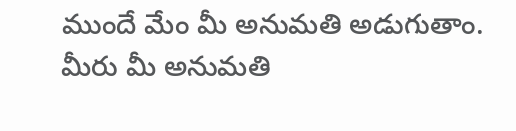ముందే మేం మీ అనుమతి అడుగుతాం. మీరు మీ అనుమతి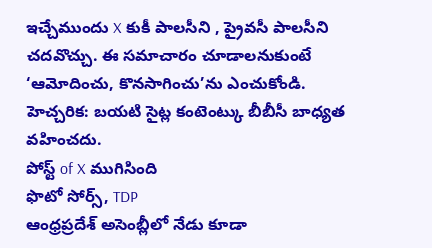ఇచ్చేముందు X కుకీ పాలసీని , ప్రైవసీ పాలసీని చదవొచ్చు. ఈ సమాచారం చూడాలనుకుంటే ‘ఆమోదించు, కొనసాగించు’ను ఎంచుకోండి.
హెచ్చరిక: బయటి సైట్ల కంటెంట్కు బీబీసీ బాధ్యత వహించదు.
పోస్ట్ of X ముగిసింది
ఫొటో సోర్స్, TDP
ఆంధ్రప్రదేశ్ అసెంబ్లీలో నేడు కూడా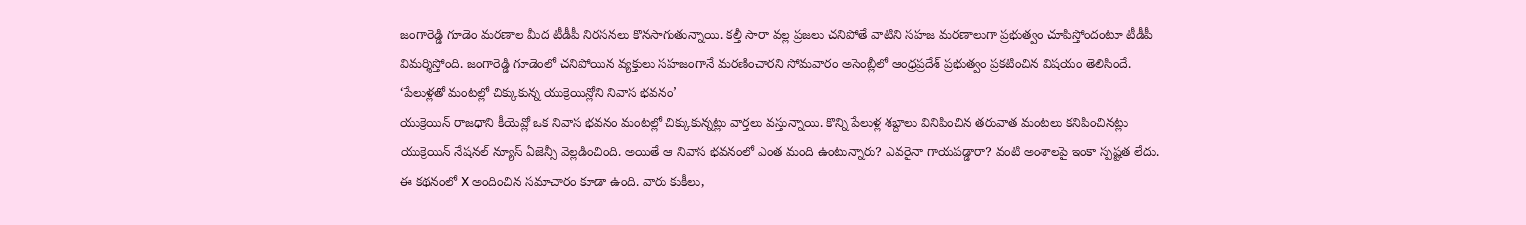జంగారెడ్డి గూడెం మరణాల మీద టీడీపీ నిరసనలు కొనసాగుతున్నాయి. కల్తీ సారా వల్ల ప్రజలు చనిపోతే వాటిని సహజ మరణాలుగా ప్రభుత్వం చూపిస్తోందంటూ టీడీపీ విమర్శిస్తోంది. జంగారెడ్డి గూడెంలో చనిపోయిన వ్యక్తులు సహజంగానే మరణించారని సోమవారం అసెంబ్లీలో ఆంధ్రప్రదేశ్ ప్రభుత్వం ప్రకటించిన విషయం తెలిసిందే.
‘పేలుళ్లతో మంటల్లో చిక్కుకున్న యుక్రెయిన్లోని నివాస భవనం’
యుక్రెయిన్ రాజధాని కీయెవ్లో ఒక నివాస భవనం మంటల్లో చిక్కుకున్నట్లు వార్తలు వస్తున్నాయి. కొన్ని పేలుళ్ల శబ్దాలు వినిపించిన తరువాత మంటలు కనిపించినట్లు యుక్రెయిన్ నేషనల్ న్యూస్ ఏజెన్సీ వెల్లడించింది. అయితే ఆ నివాస భవనంలో ఎంత మంది ఉంటున్నారు? ఎవరైనా గాయపడ్డారా? వంటి అంశాలపై ఇంకా స్పష్టత లేదు.
ఈ కథనంలో X అందించిన సమాచారం కూడా ఉంది. వారు కుకీలు,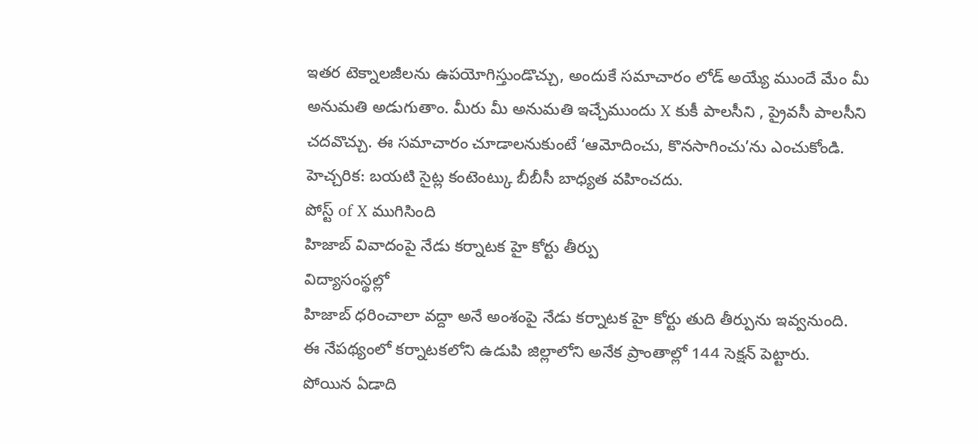ఇతర టెక్నాలజీలను ఉపయోగిస్తుండొచ్చు, అందుకే సమాచారం లోడ్ అయ్యే ముందే మేం మీ అనుమతి అడుగుతాం. మీరు మీ అనుమతి ఇచ్చేముందు X కుకీ పాలసీని , ప్రైవసీ పాలసీని చదవొచ్చు. ఈ సమాచారం చూడాలనుకుంటే ‘ఆమోదించు, కొనసాగించు’ను ఎంచుకోండి.
హెచ్చరిక: బయటి సైట్ల కంటెంట్కు బీబీసీ బాధ్యత వహించదు.
పోస్ట్ of X ముగిసింది
హిజాబ్ వివాదంపై నేడు కర్నాటక హై కోర్టు తీర్పు
విద్యాసంస్థల్లో
హిజాబ్ ధరించాలా వద్దా అనే అంశంపై నేడు కర్నాటక హై కోర్టు తుది తీర్పును ఇవ్వనుంది.
ఈ నేపథ్యంలో కర్నాటకలోని ఉడుపి జిల్లాలోని అనేక ప్రాంతాల్లో 144 సెక్షన్ పెట్టారు.
పోయిన ఏడాది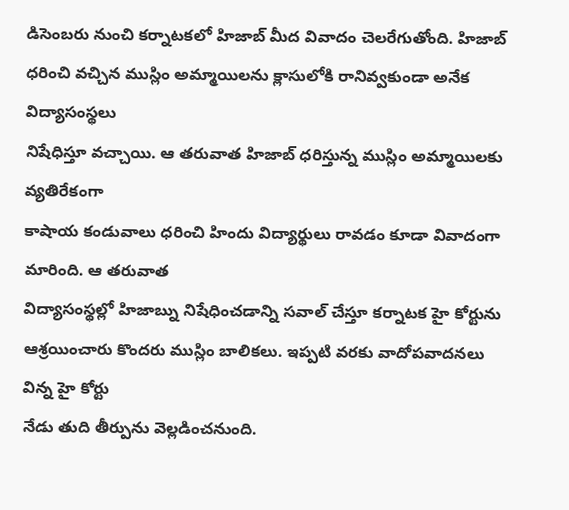డిసెంబరు నుంచి కర్నాటకలో హిజాబ్ మీద వివాదం చెలరేగుతోంది. హిజాబ్
ధరించి వచ్చిన ముస్లిం అమ్మాయిలను క్లాసులోకి రానివ్వకుండా అనేక విద్యాసంస్థలు
నిషేధిస్తూ వచ్చాయి. ఆ తరువాత హిజాబ్ ధరిస్తున్న ముస్లిం అమ్మాయిలకు వ్యతిరేకంగా
కాషాయ కండువాలు ధరించి హిందు విద్యార్థులు రావడం కూడా వివాదంగా మారింది. ఆ తరువాత
విద్యాసంస్థల్లో హిజాబ్ను నిషేధించడాన్ని సవాల్ చేస్తూ కర్నాటక హై కోర్టును
ఆశ్రయించారు కొందరు ముస్లిం బాలికలు. ఇప్పటి వరకు వాదోపవాదనలు విన్న హై కోర్టు
నేడు తుది తీర్పును వెల్లడించనుంది.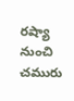రష్యా నుంచి చమురు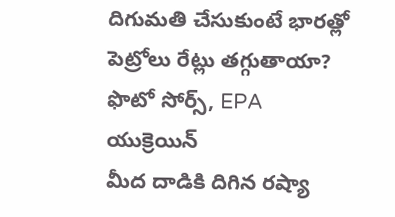దిగుమతి చేసుకుంటే భారత్లో పెట్రోలు రేట్లు తగ్గుతాయా?
ఫొటో సోర్స్, EPA
యుక్రెయిన్
మీద దాడికి దిగిన రష్యా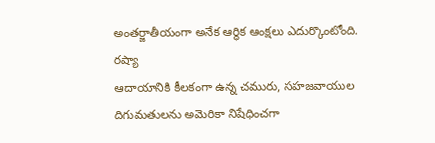అంతర్జాతీయంగా అనేక ఆర్థిక ఆంక్షలు ఎదుర్కొంటోంది. రష్యా
ఆదాయానికి కీలకంగా ఉన్న చమురు, సహజవాయుల దిగుమతులను అమెరికా నిషేధించగా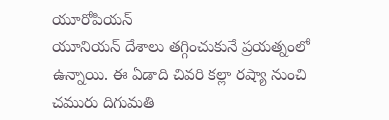యూరోపియన్
యూనియన్ దేశాలు తగ్గించుకునే ప్రయత్నంలో ఉన్నాయి. ఈ ఏడాది చివరి కల్లా రష్యా నుంచి
చమురు దిగుమతి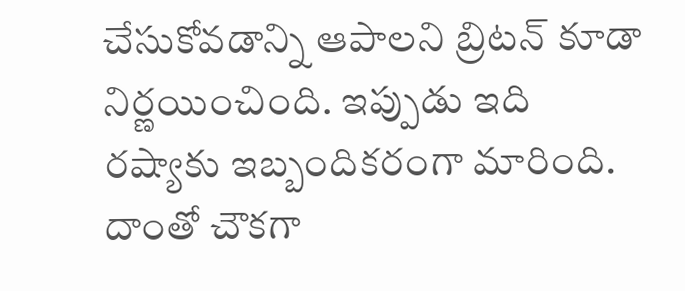చేసుకోవడాన్ని ఆపాలని బ్రిటన్ కూడా నిర్ణయించింది. ఇప్పుడు ఇది
రష్యాకు ఇబ్బందికరంగా మారింది. దాంతో చౌకగా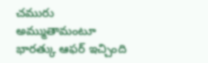చమురు అమ్ముతామంటూ భారత్కు ఆఫర్ ఇచ్చింది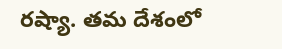రష్యా. తమ దేశంలో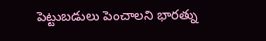పెట్టుబడులు పెంచాలని భారత్ను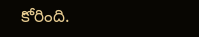కోరింది.